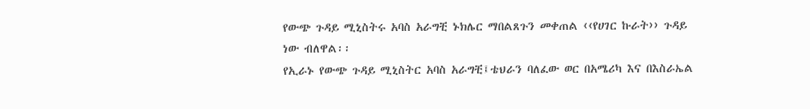የውጭ ጉዳይ ሚኒስትሩ አባስ አራግቺ ኑክሌር ማበልጸጉን መቀጠል ‹‹የሀገር ኩራት›› ጉዳይ ነው ብለዋል፡፡
የኢራኑ የውጭ ጉዳይ ሚኒስትር አባስ አራግቺ፤ቴህራን ባለፈው ወር በአሜሪካ እና በእስራኤል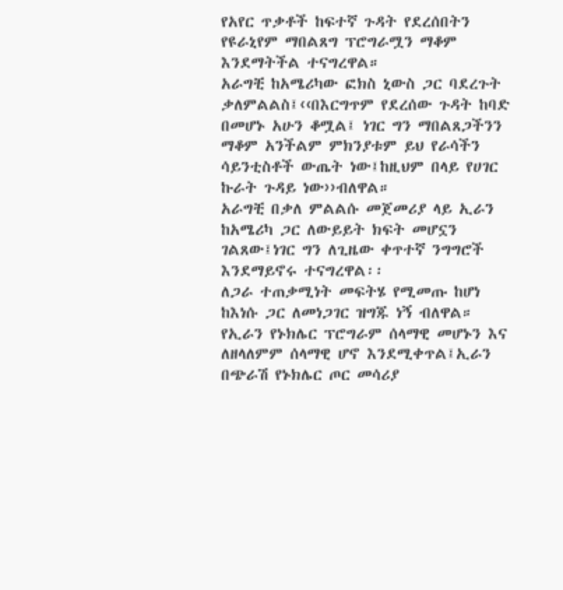የአየር ጥቃቶች ከፍተኛ ጉዳት የደረሰበትን የዩራኒየም ማበልጸግ ፕሮግራሟን ማቆም እንደማትችል ተናግረዋል።
አራግቺ ከአሜሪካው ፎክስ ኒውስ ጋር ባደረጉት ቃለምልልስ፤‹‹በእርግጥም የደረሰው ጉዳት ከባድ በመሆኑ አሁን ቆሟል፤ ነገር ግን ማበልጸጋችንን ማቆም አንችልም ምክንያቱም ይህ የራሳችን ሳይንቲስቶች ውጤት ነው፤ከዚህም በላይ የሀገር ኩራት ጉዳይ ነው››ብለዋል።
አራግቺ በቃለ ምልልሱ መጀመሪያ ላይ ኢራን ከአሜሪካ ጋር ለውይይት ክፍት መሆኗን ገልጸው፤ነገር ግን ለጊዜው ቀጥተኛ ንግግሮች እንደማይኖሩ ተናግረዋል፡፡
ለጋራ ተጠቃሚነት መፍትሄ የሚመጡ ከሆነ ከእነሱ ጋር ለመነጋገር ዝግጁ ነኝ ብለዋል።
የኢራን የኑክሌር ፕሮግራም ሰላማዊ መሆኑን እና ለዘላለምም ሰላማዊ ሆኖ እንደሚቀጥል፤ኢራን በጭራሽ የኑክሌር ጦር መሳሪያ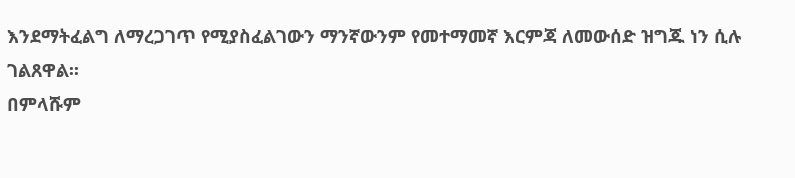እንደማትፈልግ ለማረጋገጥ የሚያስፈልገውን ማንኛውንም የመተማመኛ እርምጃ ለመውሰድ ዝግጁ ነን ሲሉ ገልጸዋል፡፡
በምላሹም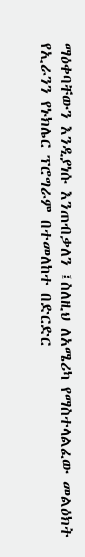ማዕቀባቸውን እንዲያነሱ እንጠብቃለን ፤ስለዚህ ለአሜሪካ የማስተላልፈው መልዕክት የኢራንን የኑክሌር ፕሮግራም በተመለከተ በድርድር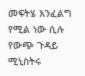መፍትሄ እንፈልግ የሚል ነው ሲሉ የውጭ ጉዳይ ሚኒስትሩ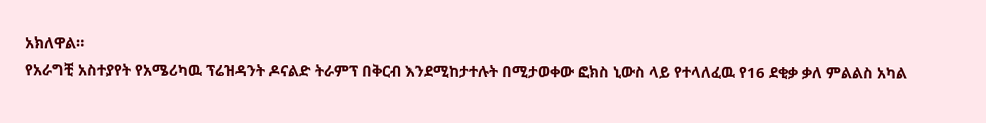አክለዋል።
የአራግቺ አስተያየት የአሜሪካዉ ፕሬዝዳንት ዶናልድ ትራምፕ በቅርብ እንደሚከታተሉት በሚታወቀው ፎክስ ኒውስ ላይ የተላለፈዉ የ16 ደቂቃ ቃለ ምልልስ አካል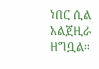ነበር ሲል አልጀዚራ ዘግቧል።